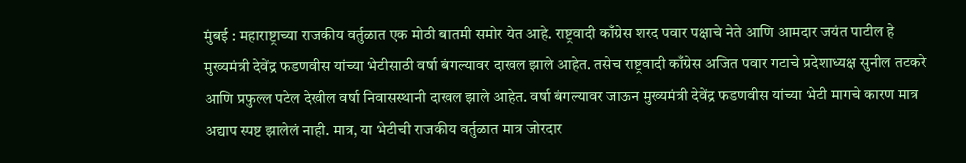मुंबई : महाराष्ट्राच्या राजकीय वर्तुळात एक मोठी बातमी समोर येत आहे. राष्ट्रवादी काँग्रेस शरद पवार पक्षाचे नेते आणि आमदार जयंत पाटील हे मुख्यमंत्री देवेंद्र फडणवीस यांच्या भेटीसाठी वर्षा बंगल्यावर दाखल झाले आहेत. तसेच राष्ट्रवादी काँग्रेस अजित पवार गटाचे प्रदेशाध्यक्ष सुनील तटकरे आणि प्रफुल्ल पटेल देखील वर्षा निवासस्थानी दाखल झाले आहेत. वर्षा बंगल्यावर जाऊन मुख्यमंत्री देवेंद्र फडणवीस यांच्या भेटी मागचे कारण मात्र अद्याप स्पष्ट झालेलं नाही. मात्र, या भेटीची राजकीय वर्तुळात मात्र जोरदार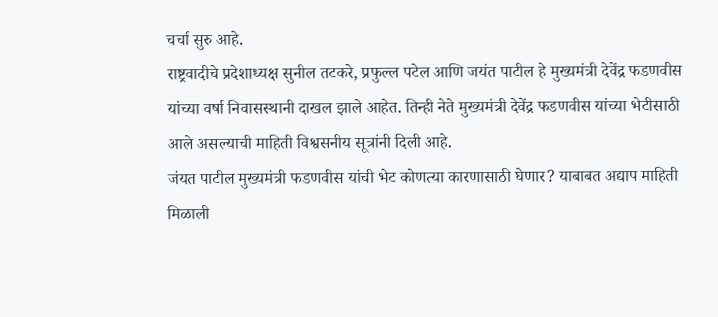चर्चा सुरु आहे.
राष्ट्रवादीचे प्रदेशाध्यक्ष सुनील तटकरे, प्रफुल्ल पटेल आणि जयंत पाटील हे मुख्यमंत्री देवेंद्र फडणवीस यांच्या वर्षा निवासस्थानी दाखल झाले आहेत. तिन्ही नेते मुख्यमंत्री देवेंद्र फडणवीस यांच्या भेटीसाठी आले असल्याची माहिती विश्वसनीय सूत्रांनी दिली आहे.
जंयत पाटील मुख्यमंत्री फडणवीस यांची भेट कोणत्या कारणासाठी घेणार? याबाबत अद्याप माहिती मिळाली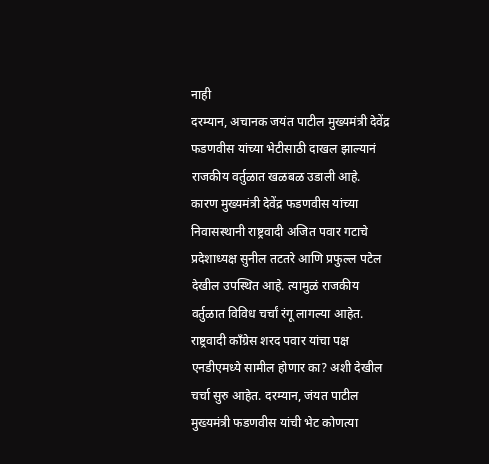नाही
दरम्यान, अचानक जयंत पाटील मुख्यमंत्री देवेंद्र फडणवीस यांच्या भेटीसाठी दाखल झाल्यानं राजकीय वर्तुळात खळबळ उडाली आहे. कारण मुख्यमंत्री देवेंद्र फडणवीस यांच्या निवासस्थानी राष्ट्रवादी अजित पवार गटाचे प्रदेशाध्यक्ष सुनील तटतरे आणि प्रफुल्ल पटेल देखील उपस्थित आहे. त्यामुळं राजकीय वर्तुळात विविध चर्चां रंगू लागल्या आहेत. राष्ट्रवादी काँग्रेस शरद पवार यांचा पक्ष एनडीएमध्ये सामील होणार का? अशी देखील चर्चा सुरु आहेत. दरम्यान, जंयत पाटील मुख्यमंत्री फडणवीस यांची भेट कोणत्या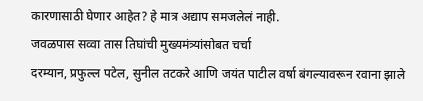कारणासाठी घेणार आहेत? हे मात्र अद्याप समजलेलं नाही.
जवळपास सव्वा तास तिघांची मुख्यमंत्र्यांसोबत चर्चा
दरम्यान, प्रफुल्ल पटेल, सुनील तटकरे आणि जयंत पाटील वर्षा बंगल्यावरून रवाना झाले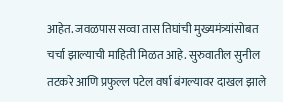आहेत. जवळपास सव्वा तास तिघांची मुख्यमंत्र्यांसोबत चर्चा झाल्याची माहिती मिळत आहे. सुरुवातील सुनील तटकरे आणि प्रफुल्ल पटेल वर्षा बंगल्यावर दाखल झाले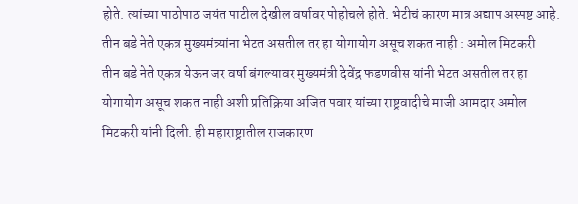होते. त्यांच्या पाठोपाठ जयंत पाटील देखील वर्षावर पोहोचले होते. भेटीचं कारण मात्र अद्याप अस्पष्ट आहे.
तीन बडे नेते एकत्र मुख्यमंत्र्यांना भेटत असतील तर हा योगायोग असूच शकत नाही : अमोल मिटकरी
तीन बडे नेते एकत्र येऊन जर वर्षा बंगल्यावर मुख्यमंत्री देवेंद्र फडणवीस यांनी भेटत असतील तर हा योगायोग असूच शकत नाही अशी प्रतिक्रिया अजित पवार यांच्या राष्ट्रवादीचे माजी आमदार अमोल मिटकरी यांनी दिली. ही महाराष्ट्रातील राजकारण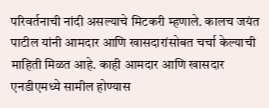परिवर्तनाची नांदी असल्याचे मिटकरी म्हणाले. कालच जयंत पाटील यांनी आमदार आणि खासदारांसोबत चर्चा केल्याची माहिती मिळत आहे. काही आमदार आणि खासदार एनडीएमध्ये सामील होण्यास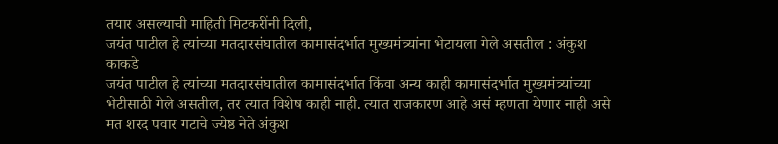तयार असल्याची माहिती मिटकरींनी दिली,
जयंत पाटील हे त्यांच्या मतदारसंघातील कामासंदर्भात मुख्यमंत्र्यांना भेटायला गेले असतील : अंकुश काकडे
जयंत पाटील हे त्यांच्या मतदारसंघातील कामासंदर्भात किंवा अन्य काही कामासंदर्भात मुख्यमंत्र्यांच्या भेटीसाठी गेले असतील, तर त्यात विशेष काही नाही. त्यात राजकारण आहे असं म्हणता येणार नाही असे मत शरद पवार गटाचे ज्येष्ठ नेते अंकुश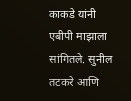काकडे यांनी एबीपी माझाला सांगितले. सुनील तटकरे आणि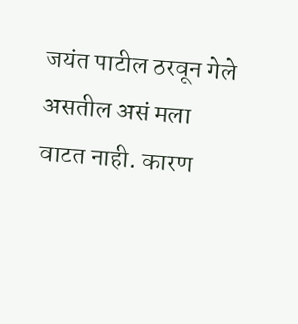जयंत पाटील ठरवून गेले असतील असं मला वाटत नाही. कारण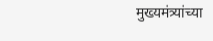मुख्यमंत्र्यांच्या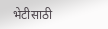भेटीसाठी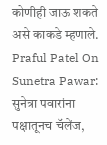कोणीही जाऊ शकते असे काकडे म्हणाले.
Praful Patel On Sunetra Pawar: सुनेत्रा पवारांना पक्षातूनच चॅलेंज,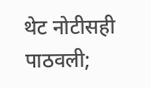थेट नोटीसही पाठवली;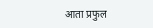आता प्रफुल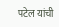पटेल यांची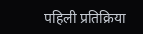पहिली प्रतिक्रिया